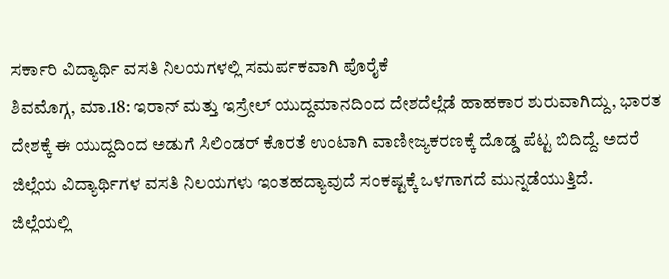ಸರ್ಕಾರಿ ವಿದ್ಯಾರ್ಥಿ ವಸತಿ ನಿಲಯಗಳಲ್ಲಿ ಸಮರ್ಪಕವಾಗಿ ಪೊರೈಕೆ
ಶಿವಮೊಗ್ಗ, ಮಾ.18: ಇರಾನ್ ಮತ್ತು ಇಸ್ರೇಲ್ ಯುದ್ದಮಾನದಿಂದ ದೇಶದೆಲ್ಲೆಡೆ ಹಾಹಕಾರ ಶುರುವಾಗಿದ್ದು, ಭಾರತ ದೇಶಕ್ಕೆ ಈ ಯುದ್ದದಿಂದ ಅಡುಗೆ ಸಿಲಿಂಡರ್ ಕೊರತೆ ಉಂಟಾಗಿ ವಾಣೀಜ್ಯಕರಣಕ್ಕೆ ದೊಡ್ಡ ಪೆಟ್ಟ ಬಿದಿದ್ದೆ. ಅದರೆ ಜಿಲ್ಲೆಯ ವಿದ್ಯಾರ್ಥಿಗಳ ವಸತಿ ನಿಲಯಗಳು ಇಂತಹದ್ಯಾವುದೆ ಸಂಕಷ್ಟಕ್ಕೆ ಒಳಗಾಗದೆ ಮುನ್ನಡೆಯುತ್ತಿದೆ.
ಜಿಲ್ಲೆಯಲ್ಲಿ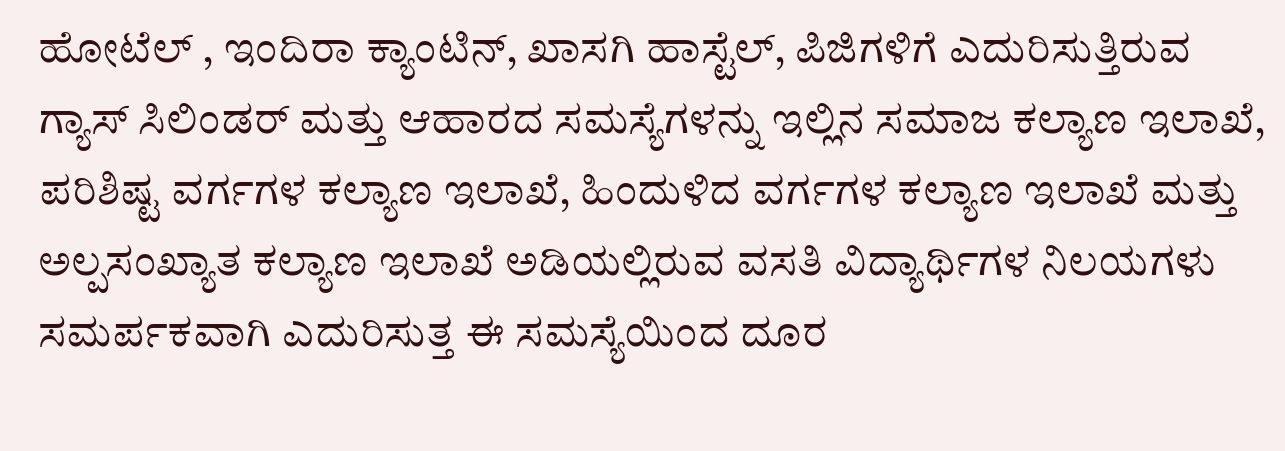ಹೋಟೆಲ್ , ಇಂದಿರಾ ಕ್ಯಾಂಟಿನ್, ಖಾಸಗಿ ಹಾಸ್ಟೆಲ್, ಪಿಜಿಗಳಿಗೆ ಎದುರಿಸುತ್ತಿರುವ ಗ್ಯಾಸ್ ಸಿಲಿಂಡರ್ ಮತ್ತು ಆಹಾರದ ಸಮಸ್ಯೆಗಳನ್ನು ಇಲ್ಲಿನ ಸಮಾಜ ಕಲ್ಯಾಣ ಇಲಾಖೆ, ಪರಿಶಿಷ್ಟ ವರ್ಗಗಳ ಕಲ್ಯಾಣ ಇಲಾಖೆ, ಹಿಂದುಳಿದ ವರ್ಗಗಳ ಕಲ್ಯಾಣ ಇಲಾಖೆ ಮತ್ತು ಅಲ್ಪಸಂಖ್ಯಾತ ಕಲ್ಯಾಣ ಇಲಾಖೆ ಅಡಿಯಲ್ಲಿರುವ ವಸತಿ ವಿದ್ಯಾರ್ಥಿಗಳ ನಿಲಯಗಳು ಸಮರ್ಪಕವಾಗಿ ಎದುರಿಸುತ್ತ ಈ ಸಮಸ್ಯೆಯಿಂದ ದೂರ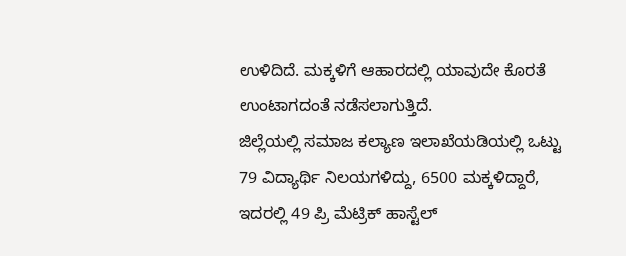ಉಳಿದಿದೆ. ಮಕ್ಕಳಿಗೆ ಆಹಾರದಲ್ಲಿ ಯಾವುದೇ ಕೊರತೆ ಉಂಟಾಗದಂತೆ ನಡೆಸಲಾಗುತ್ತಿದೆ.
ಜಿಲ್ಲೆಯಲ್ಲಿ ಸಮಾಜ ಕಲ್ಯಾಣ ಇಲಾಖೆಯಡಿಯಲ್ಲಿ ಒಟ್ಟು 79 ವಿದ್ಯಾರ್ಥಿ ನಿಲಯಗಳಿದ್ದು, 6500 ಮಕ್ಕಳಿದ್ದಾರೆ, ಇದರಲ್ಲಿ 49 ಪ್ರಿ ಮೆಟ್ರಿಕ್ ಹಾಸ್ಟೆಲ್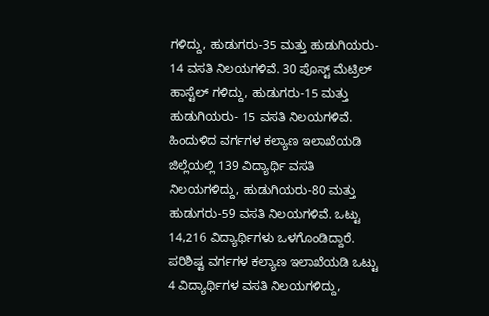ಗಳಿದ್ದು, ಹುಡುಗರು-35 ಮತ್ತು ಹುಡುಗಿಯರು- 14 ವಸತಿ ನಿಲಯಗಳಿವೆ. 30 ಪೊಸ್ಟ್ ಮೆಟ್ರಿಲ್ ಹಾಸ್ಟೆಲ್ ಗಳಿದ್ದು, ಹುಡುಗರು-15 ಮತ್ತು ಹುಡುಗಿಯರು- 15 ವಸತಿ ನಿಲಯಗಳಿವೆ.
ಹಿಂದುಳಿದ ವರ್ಗಗಳ ಕಲ್ಯಾಣ ಇಲಾಖೆಯಡಿ ಜಿಲ್ಲೆಯಲ್ಲಿ 139 ವಿದ್ಯಾರ್ಥಿ ವಸತಿ ನಿಲಯಗಳಿದ್ದು, ಹುಡುಗಿಯರು-80 ಮತ್ತು ಹುಡುಗರು-59 ವಸತಿ ನಿಲಯಗಳಿವೆ. ಒಟ್ಟು 14,216 ವಿದ್ಯಾರ್ಥಿಗಳು ಒಳಗೊಂಡಿದ್ದಾರೆ.
ಪರಿಶಿಷ್ಟ ವರ್ಗಗಳ ಕಲ್ಯಾಣ ಇಲಾಖೆಯಡಿ ಒಟ್ಟು 4 ವಿದ್ಯಾರ್ಥಿಗಳ ವಸತಿ ನಿಲಯಗಳಿದ್ದು,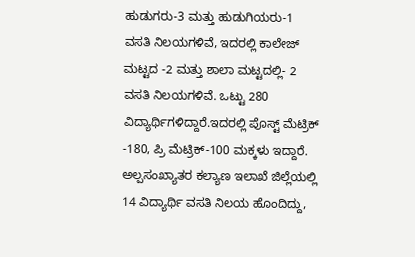ಹುಡುಗರು-3 ಮತ್ತು ಹುಡುಗಿಯರು-1 ವಸತಿ ನಿಲಯಗಳಿವೆ, ಇದರಲ್ಲಿ ಕಾಲೇಜ್ ಮಟ್ಟದ -2 ಮತ್ತು ಶಾಲಾ ಮಟ್ಟದಲ್ಲಿ- 2 ವಸತಿ ನಿಲಯಗಳಿವೆ. ಒಟ್ಟು 280 ವಿದ್ಯಾರ್ಥಿಗಳಿದ್ದಾರೆ.ಇದರಲ್ಲಿ ಪೊಸ್ಟ್ ಮೆಟ್ರಿಕ್ -180, ಪ್ರಿ ಮೆಟ್ರಿಕ್-100 ಮಕ್ಕಳು ಇದ್ದಾರೆ.
ಅಲ್ಪಸಂಖ್ಯಾತರ ಕಲ್ಯಾಣ ಇಲಾಖೆ ಜಿಲ್ಲೆಯಲ್ಲಿ 14 ವಿದ್ಯಾರ್ಥಿ ವಸತಿ ನಿಲಯ ಹೊಂದಿದ್ದು,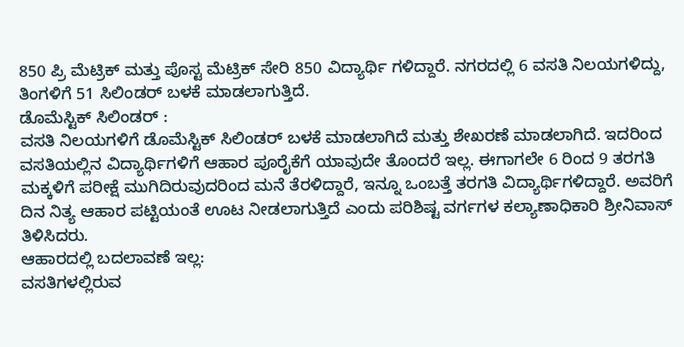850 ಪ್ರಿ ಮೆಟ್ರಿಕ್ ಮತ್ತು ಪೊಸ್ಟ ಮೆಟ್ರಿಕ್ ಸೇರಿ 850 ವಿದ್ಯಾರ್ಥಿ ಗಳಿದ್ದಾರೆ. ನಗರದಲ್ಲಿ 6 ವಸತಿ ನಿಲಯಗಳಿದ್ದು, ತಿಂಗಳಿಗೆ 51 ಸಿಲಿಂಡರ್ ಬಳಕೆ ಮಾಡಲಾಗುತ್ತಿದೆ.
ಡೊಮೆಸ್ಟಿಕ್ ಸಿಲಿಂಡರ್ :
ವಸತಿ ನಿಲಯಗಳಿಗೆ ಡೊಮೆಸ್ಟಿಕ್ ಸಿಲಿಂಡರ್ ಬಳಕೆ ಮಾಡಲಾಗಿದೆ ಮತ್ತು ಶೇಖರಣೆ ಮಾಡಲಾಗಿದೆ. ಇದರಿಂದ ವಸತಿಯಲ್ಲಿನ ವಿದ್ಯಾರ್ಥಿಗಳಿಗೆ ಆಹಾರ ಪೂರೈಕೆಗೆ ಯಾವುದೇ ತೊಂದರೆ ಇಲ್ಲ. ಈಗಾಗಲೇ 6 ರಿಂದ 9 ತರಗತಿ ಮಕ್ಕಳಿಗೆ ಪರೀಕ್ಷೆ ಮುಗಿದಿರುವುದರಿಂದ ಮನೆ ತೆರಳಿದ್ದಾರೆ, ಇನ್ನೂ ಒಂಬತ್ತೆ ತರಗತಿ ವಿದ್ಯಾರ್ಥಿಗಳಿದ್ದಾರೆ. ಅವರಿಗೆ ದಿನ ನಿತ್ಯ ಆಹಾರ ಪಟ್ಟಿಯಂತೆ ಊಟ ನೀಡಲಾಗುತ್ತಿದೆ ಎಂದು ಪರಿಶಿಷ್ಟ ವರ್ಗಗಳ ಕಲ್ಯಾಣಾಧಿಕಾರಿ ಶ್ರೀನಿವಾಸ್ ತಿಳಿಸಿದರು.
ಆಹಾರದಲ್ಲಿ ಬದಲಾವಣೆ ಇಲ್ಲ:
ವಸತಿಗಳಲ್ಲಿರುವ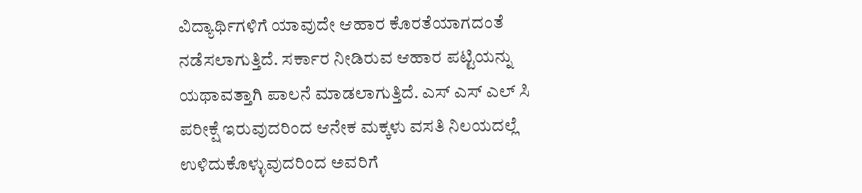ವಿದ್ಯಾರ್ಥಿಗಳಿಗೆ ಯಾವುದೇ ಆಹಾರ ಕೊರತೆಯಾಗದಂತೆ ನಡೆಸಲಾಗುತ್ತಿದೆ. ಸರ್ಕಾರ ನೀಡಿರುವ ಆಹಾರ ಪಟ್ಟಿಯನ್ನು ಯಥಾವತ್ತಾಗಿ ಪಾಲನೆ ಮಾಡಲಾಗುತ್ತಿದೆ. ಎಸ್ ಎಸ್ ಎಲ್ ಸಿ ಪರೀಕ್ಷೆ ಇರುವುದರಿಂದ ಆನೇಕ ಮಕ್ಕಳು ವಸತಿ ನಿಲಯದಲ್ಲೆ ಉಳಿದುಕೊಳ್ಳುವುದರಿಂದ ಅವರಿಗೆ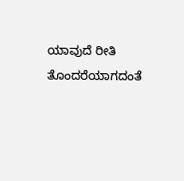ಯಾವುದೆ ರೀತಿ ತೊಂದರೆಯಾಗದಂತೆ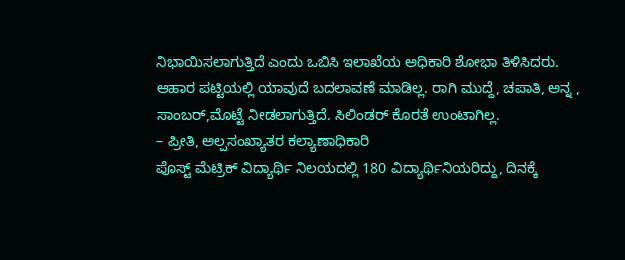ನಿಭಾಯಿಸಲಾಗುತ್ತಿದೆ ಎಂದು ಒಬಿಸಿ ಇಲಾಖೆಯ ಅಧಿಕಾರಿ ಶೋಭಾ ತಿಳಿಸಿದರು.
ಆಹಾರ ಪಟ್ಟಿಯಲ್ಲಿ ಯಾವುದೆ ಬದಲಾವಣೆ ಮಾಡಿಲ್ಲ. ರಾಗಿ ಮುದ್ದೆ, ಚಪಾತಿ, ಅನ್ನ , ಸಾಂಬರ್,ಮೊಟ್ಟೆ ನೀಡಲಾಗುತ್ತಿದೆ. ಸಿಲಿಂಡರ್ ಕೊರತೆ ಉಂಟಾಗಿಲ್ಲ.
– ಪ್ರೀತಿ, ಅಲ್ಪಸಂಖ್ಯಾತರ ಕಲ್ಯಾಣಾಧಿಕಾರಿ
ಪೊಸ್ಟ್ ಮೆಟ್ರಿಕ್ ವಿದ್ಯಾರ್ಥಿ ನಿಲಯದಲ್ಲಿ 180 ವಿದ್ಯಾರ್ಥಿನಿಯರಿದ್ದು, ದಿನಕ್ಕೆ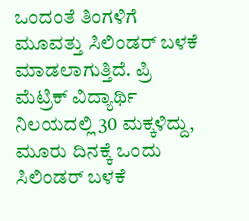ಒಂದಂತೆ ತಿಂಗಳಿಗೆ ಮೂವತ್ತು ಸಿಲಿಂಡರ್ ಬಳಕೆ ಮಾಡಲಾಗುತ್ತಿದೆ. ಪ್ರಿ ಮೆಟ್ರಿಕ್ ವಿದ್ಯಾರ್ಥಿ ನಿಲಯದಲ್ಲಿ 30 ಮಕ್ಕಳಿದ್ದು, ಮೂರು ದಿನಕ್ಕೆ ಒಂದು ಸಿಲಿಂಡರ್ ಬಳಕೆ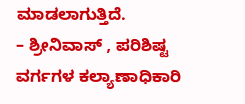ಮಾಡಲಾಗುತ್ತಿದೆ.
– ಶ್ರೀನಿವಾಸ್ , ಪರಿಶಿಷ್ಟ ವರ್ಗಗಳ ಕಲ್ಯಾಣಾಧಿಕಾರಿ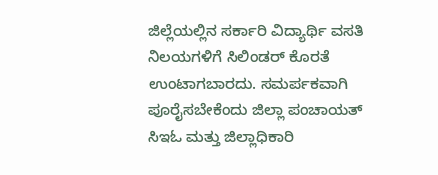ಜಿಲ್ಲೆಯಲ್ಲಿನ ಸರ್ಕಾರಿ ವಿದ್ಯಾರ್ಥಿ ವಸತಿ ನಿಲಯಗಳಿಗೆ ಸಿಲಿಂಡರ್ ಕೊರತೆ ಉಂಟಾಗಬಾರದು. ಸಮರ್ಪಕವಾಗಿ ಪೂರೈಸಬೇಕೆಂದು ಜಿಲ್ಲಾ ಪಂಚಾಯತ್ ಸಿಇಓ ಮತ್ತು ಜಿಲ್ಲಾಧಿಕಾರಿ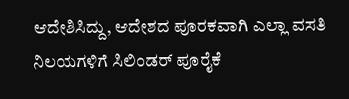ಆದೇಶಿಸಿದ್ದು, ಆದೇಶದ ಪೂರಕವಾಗಿ ಎಲ್ಲಾ ವಸತಿ ನಿಲಯಗಳಿಗೆ ಸಿಲಿಂಡರ್ ಪೂರೈಕೆ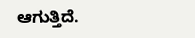ಆಗುತ್ತಿದೆ.